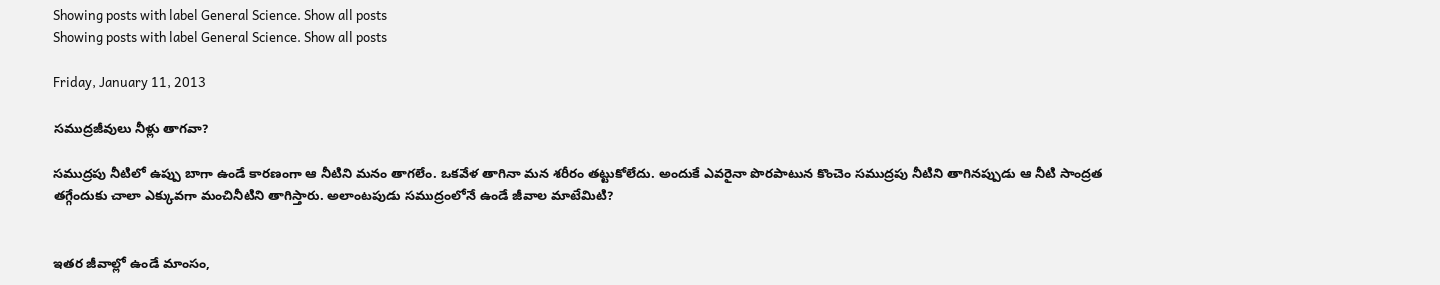Showing posts with label General Science. Show all posts
Showing posts with label General Science. Show all posts

Friday, January 11, 2013

సముద్రజీవులు నీళ్లు తాగవా?

సముద్రపు నీటిలో ఉప్పు బాగా ఉండే కారణంగా ఆ నీటిని మనం తాగలేం. ఒకవేళ తాగినా మన శరీరం తట్టుకోలేదు. అందుకే ఎవరైనా పొరపాటున కొంచెం సముద్రపు నీటిని తాగినప్పుడు ఆ నీటి సాంద్రత తగ్గేందుకు చాలా ఎక్కువగా మంచినీటిని తాగిస్తారు. అలాంటపుడు సముద్రంలోనే ఉండే జీవాల మాటేమిటి?


ఇతర జీవాల్లో ఉండే మాంసం,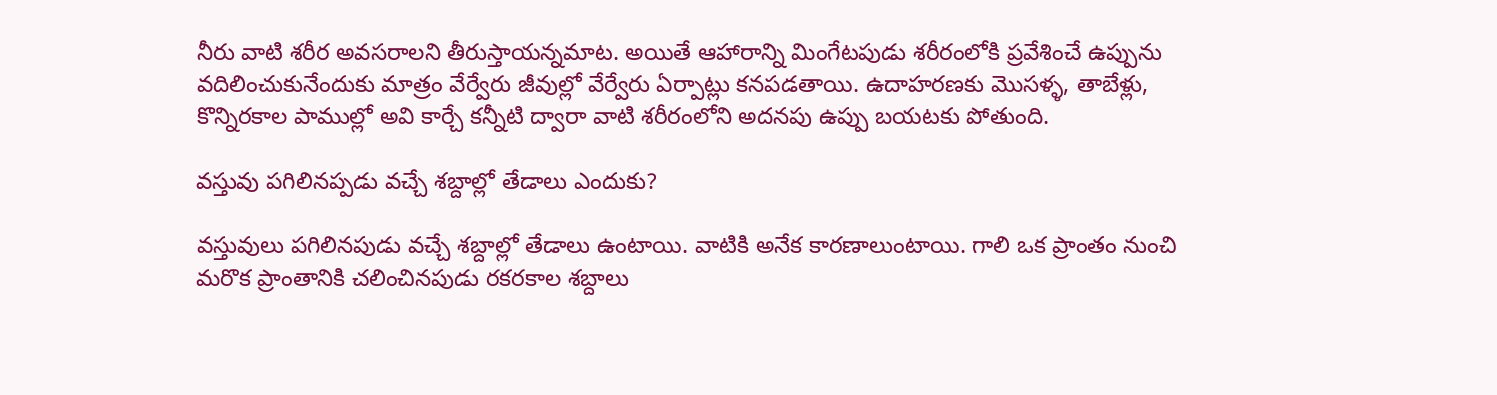నీరు వాటి శరీర అవసరాలని తీరుస్తాయన్నమాట. అయితే ఆహారాన్ని మింగేటపుడు శరీరంలోకి ప్రవేశించే ఉప్పును వదిలించుకునేందుకు మాత్రం వేర్వేరు జీవుల్లో వేర్వేరు ఏర్పాట్లు కనపడతాయి. ఉదాహరణకు మొసళ్ళ, తాబేళ్లు, కొన్నిరకాల పాముల్లో అవి కార్చే కన్నీటి ద్వారా వాటి శరీరంలోని అదనపు ఉప్పు బయటకు పోతుంది.

వస్తువు పగిలినప్పడు వచ్చే శబ్దాల్లో తేడాలు ఎందుకు?

వస్తువులు పగిలినపుడు వచ్చే శబ్దాల్లో తేడాలు ఉంటాయి. వాటికి అనేక కారణాలుంటాయి. గాలి ఒక ప్రాంతం నుంచి మరొక ప్రాంతానికి చలించినపుడు రకరకాల శబ్దాలు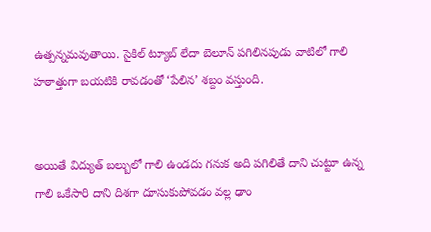ఉత్పన్నమవుతాయి. సైకిల్ ట్యూబ్ లేదా బెలూన్ పగిలినపుడు వాటిలో గాలి హఠాత్తుగా బయటికి రావడంతో ‘పేలిన’ శబ్దం వస్తుంది.


అయితే విద్యుత్ బల్బులో గాలి ఉండదు గనుక అది పగిలితే దాని చుట్టూ ఉన్న గాలి ఒకేసారి దాని దిశగా దూసుకుపోవడం వల్ల ఢాం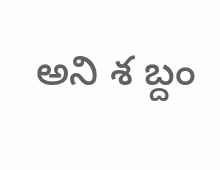అని శ బ్దం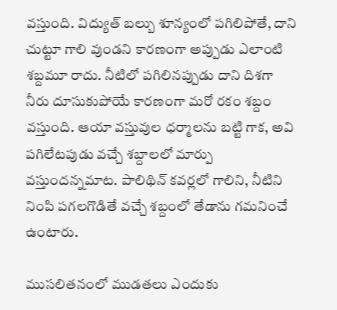వస్తుంది. విద్యుత్ బల్బు శూన్యంలో పగిలిపోతే, దాని చుట్టూ గాలి వుండని కారణంగా అప్పుడు ఎలాంటి శబ్దమూ రాదు. నీటిలో పగిలినప్పుడు దాని దిశగా నీరు దూసుకుపోయే కారణంగా మరో రకం శబ్దం వస్తుంది. ఆయా వస్తువుల ధర్మాలను బట్టి గాక, అవి పగిలేటపుడు వచ్చే శబ్దాలలో మార్పు వస్తుందన్నమాట. పాలిథిన్ కవర్లలో గాలిని, నీటిని నింపి పగలగొడితే వచ్చే శబ్దంలో తేడాను గమనించే ఉంటారు.

ముసలితనంలో ముడతలు ఎందుకు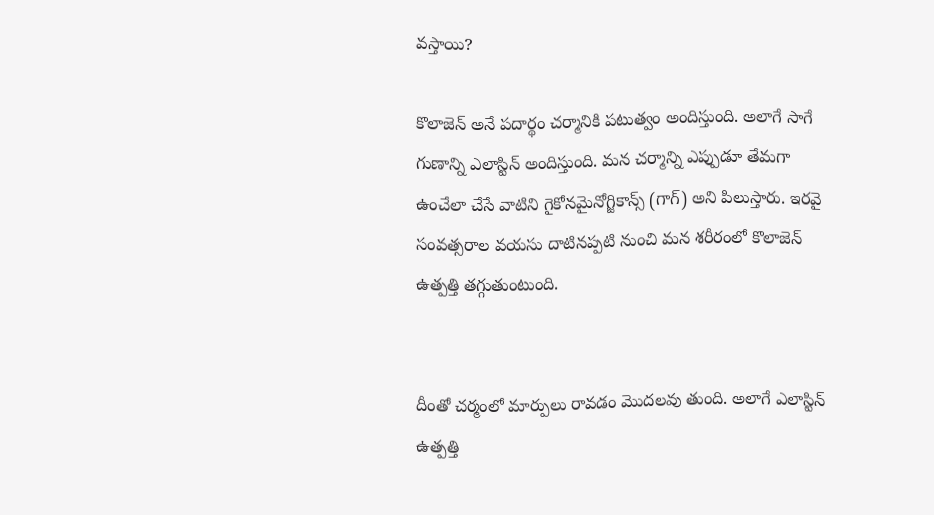వస్తాయి?

కొలాజెన్ అనే పదార్థం చర్మానికి పటుత్వం అందిస్తుంది. అలాగే సాగే గుణాన్ని ఎలాస్టిన్ అందిస్తుంది. మన చర్మాన్ని ఎప్పుడూ తేమగా ఉంచేలా చేసే వాటిని గైకోనమైనోగ్జికాన్స్ (గాగ్) అని పిలుస్తారు. ఇరవై సంవత్సరాల వయసు దాటినప్పటి నుంచి మన శరీరంలో కొలాజెన్ ఉత్పత్తి తగ్గుతుంటుంది.


దీంతో చర్మంలో మార్పులు రావడం మొదలవు తుంది. అలాగే ఎలాస్టిన్ ఉత్పత్తి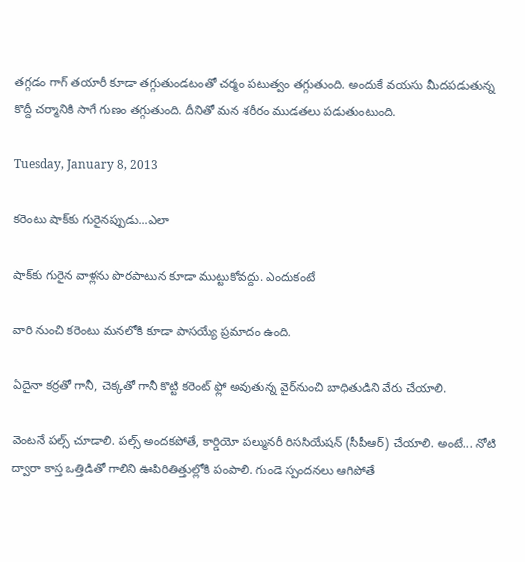తగ్గడం గాగ్ తయారీ కూడా తగ్గుతుండటంతో చర్మం పటుత్వం తగ్గుతుంది. అందుకే వయసు మీదపడుతున్న కొద్దీ చర్మానికి సాగే గుణం తగ్గుతుంది. దీనితో మన శరీరం ముడతలు పడుతుంటుంది.

Tuesday, January 8, 2013

కరెంటు షాక్‌కు గురైనప్పుడు...ఎలా

షాక్‌కు గురైన వాళ్లను పొరపాటున కూడా ముట్టుకోవద్దు. ఎందుకంటే

వారి నుంచి కరెంటు మనలోకి కూడా పాసయ్యే ప్రమాదం ఉంది.

ఏదైనా కర్రతో గానీ, చెక్కతో గానీ కొట్టి కరెంట్ ఫ్లో అవుతున్న వైర్‌నుంచి బాధితుడిని వేరు చేయాలి.

వెంటనే పల్స్ చూడాలి. పల్స్ అందకపోతే, కార్డియో పల్మునరీ రిససియేషన్ (సీపీఆర్) చేయాలి. అంటే... నోటి ద్వారా కాస్త ఒత్తిడితో గాలిని ఊపిరితిత్తుల్లోకి పంపాలి. గుండె స్పందనలు ఆగిపోతే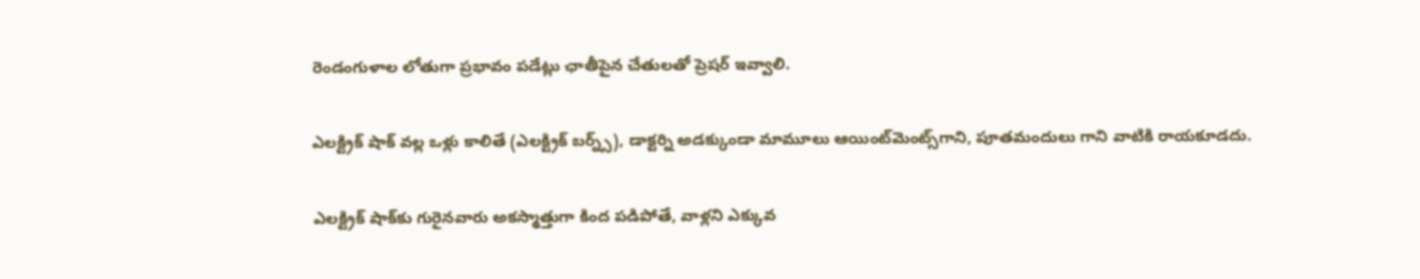రెండంగుళాల లోతుగా ప్రభావం పడేట్లు ఛాతీపైన చేతులతో ప్రెషర్ ఇవ్వాలి.

ఎలక్ట్రిక్ షాక్ వల్ల ఒళ్లు కాలితే (ఎలక్ట్రిక్ బర్న్స్), డాక్టర్ని అడక్కుండా మామూలు ఆయింట్‌మెంట్స్‌గాని, పూతమందులు గాని వాటికి రాయకూడదు.

ఎలక్ట్రిక్ షాక్‌కు గురైనవారు అకస్మాత్తుగా కింద పడిపోతే, వాళ్లని ఎక్కువ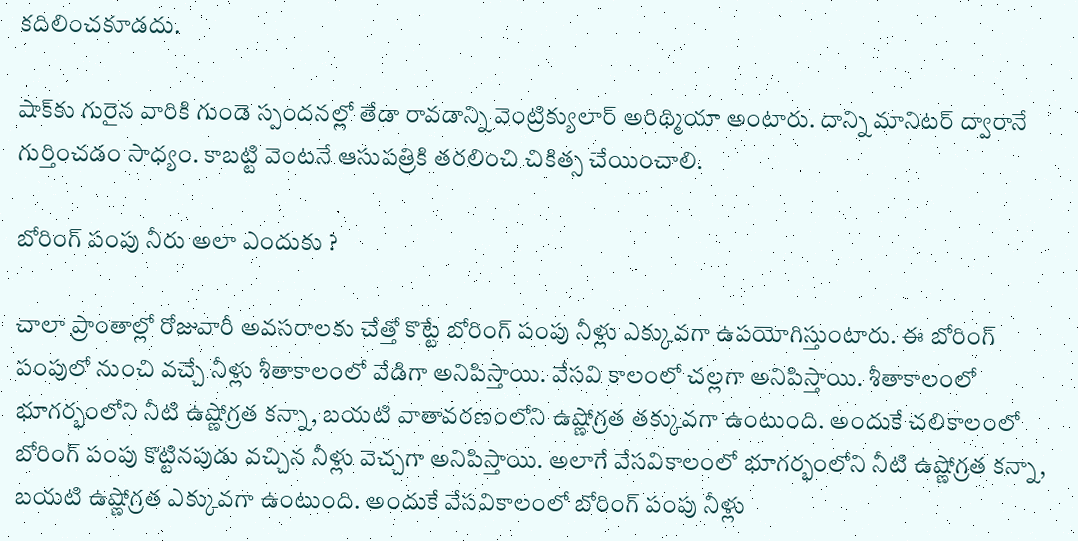కదిలించకూడదు.

షాక్‌కు గురైన వారికి గుండె స్పందనల్లో తేడా రావడాన్ని వెంట్రిక్యులార్ అరిథ్మియా అంటారు. దాన్ని మానిటర్ ద్వారానే గుర్తించడం సాధ్యం. కాబట్టి వెంటనే ఆసుపత్రికి తరలించి చికిత్స చేయించాలి.

బోరింగ్ పంపు నీరు అలా ఎందుకు ?

చాలా ప్రాంతాల్లో రోజువారీ అవసరాలకు చేత్తో కొట్టే బోరింగ్ పంపు నీళ్లు ఎక్కువగా ఉపయోగిస్తుంటారు. ఈ బోరింగ్ పంపులో నుంచి వచ్చే నీళ్లు శీతాకాలంలో వేడిగా అనిపిస్తాయి. వేసవి కాలంలో చల్లగా అనిపిస్తాయి. శీతాకాలంలో భూగర్భంలోని నీటి ఉష్ణోగ్రత కన్నా, బయటి వాతావరణంలోని ఉష్ణోగ్రత తక్కువగా ఉంటుంది. అందుకే చలికాలంలో బోరింగ్ పంపు కొట్టినపుడు వచ్చిన నీళ్లు వెచ్చగా అనిపిస్తాయి. అలాగే వేసవికాలంలో భూగర్భంలోని నీటి ఉష్ణోగ్రత కన్నా, బయటి ఉష్ణోగ్రత ఎక్కువగా ఉంటుంది. అందుకే వేసవికాలంలో బోరింగ్ పంపు నీళ్లు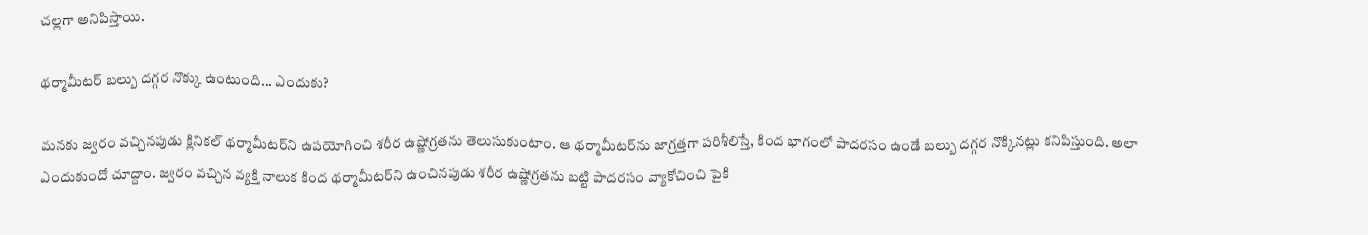చల్లగా అనిపిస్తాయి.

థర్మామీటర్ బల్బు దగ్గర నొక్కు ఉంటుంది... ఎందుకు?

మనకు జ్వరం వచ్చినపుడు క్లినికల్ థర్మామీటర్‌ని ఉపయోగించి శరీర ఉష్ణోగ్రతను తెలుసుకుంటాం. ఆ థర్మామీటర్‌ను జాగ్రత్తగా పరిశీలిస్తే, కింద భాగంలో పాదరసం ఉండే బల్బు దగ్గర నొక్కినట్లు కనిపిస్తుంది. అలా ఎందుకుందో చూద్దాం. జ్వరం వచ్చిన వ్యక్తి నాలుక కింద థర్మామీటర్‌ని ఉంచినపుడు శరీర ఉష్ణోగ్రతను బట్టి పాదరసం వ్యాకోచించి పైకి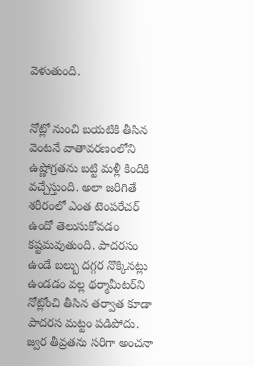వెళుతుంది.


నోట్లో నుంచి బయటికి తీసిన వెంటనే వాతావరణంలోని ఉష్ణోగ్రతను బట్టి మళ్లీ కిందికి వచ్చేస్తుంది. అలా జరిగితే శరీరంలో ఎంత టెంపరేచర్ ఉందో తెలుసుకోవడం కష్టమవుతుంది. పాదరసం ఉండే బల్బు దగ్గర నొక్కినట్లు ఉండడం వల్ల థర్మామీటర్‌ని నోట్లోంచి తీసిన తర్వాత కూడా పాదరస మట్టం పడిపోదు. జ్వర తీవ్రతను సరిగా అంచనా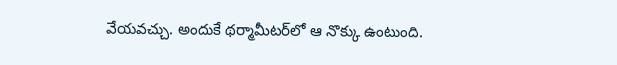వేయవచ్చు. అందుకే థర్మామీటర్‌లో ఆ నొక్కు ఉంటుంది.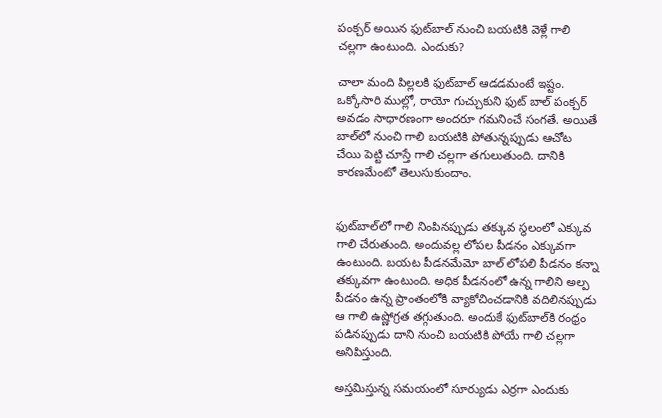పంక్చర్ అయిన ఫుట్‌బాల్ నుంచి బయటికి వెళ్లే గాలి చల్లగా ఉంటుంది. ఎందుకు?

చాలా మంది పిల్లలకి ఫుట్‌బాల్ ఆడడమంటే ఇష్టం. ఒక్కోసారి ముల్లో, రాయో గుచ్చుకుని ఫుట్ బాల్ పంక్చర్ అవడం సాధారణంగా అందరూ గమనించే సంగతే. అయితే బాల్‌లో నుంచి గాలి బయటికి పోతున్నప్పుడు ఆచోట చేయి పెట్టి చూస్తే గాలి చల్లగా తగులుతుంది. దానికి కారణమేంటో తెలుసుకుందాం.


ఫుట్‌బాల్‌లో గాలి నింపినప్పుడు తక్కువ స్థలంలో ఎక్కువ గాలి చేరుతుంది. అందువల్ల లోపల పీడనం ఎక్కువగా ఉంటుంది. బయట పీడనమేమో బాల్ లోపలి పీడనం కన్నా తక్కువగా ఉంటుంది. అధిక పీడనంలో ఉన్న గాలిని అల్ప పీడనం ఉన్న ప్రాంతంలోకి వ్యాకోచించడానికి వదిలినప్పుడు ఆ గాలి ఉష్ణోగ్రత తగ్గుతుంది. అందుకే ఫుట్‌బాల్‌కి రంధ్రం పడినప్పుడు దాని నుంచి బయటికి పోయే గాలి చల్లగా అనిపిస్తుంది.

అస్తమిస్తున్న సమయంలో సూర్యుడు ఎర్రగా ఎందుకు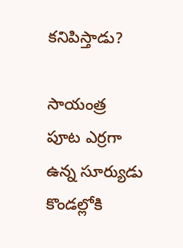కనిపిస్తాడు?

సాయంత్ర పూట ఎర్రగా ఉన్న సూర్యుడు కొండల్లోకి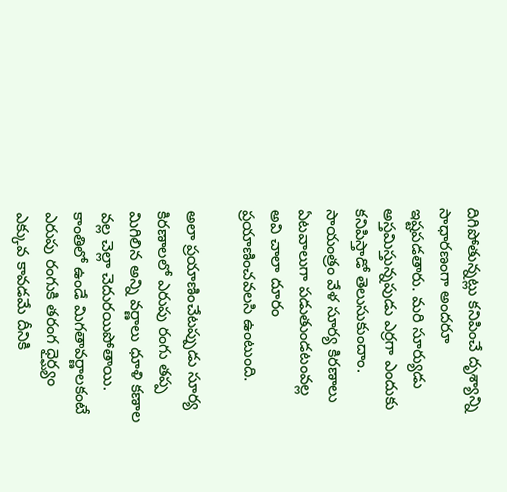దిగిపోతున్నట్లు కనిపించే దృశ్యాన్ని సాధారణంగా అందరూ ఇష్టపడతారు. మరి సూర్యుడు అస్తమిస్తున్నపుడు ఎర్రగా ఎందుకు కనిపిస్తాడో తెలుసుకుందాం. సాయంత్రం వేళ సూర్య కిరణాలు ఏటవాలుగా పడుతుండటంవల్ల అవి చాలా దూరం ప్రయాణించవలసి ఉంటుంది.

అలా ప్రయాణించేటప్పుడు సూర్య కిరణాలలో ఎరుపు రంగు తప్ప మిగిలిన అన్ని వర్ణాలు ధూళి కణాల వల్ల చెల్లా చెదురయిపోతాయి. కాంతిలో ఉండే మిగతావర్ణాలకంటే ఎరుపు రంగుకి తరంగ ధైర్ఘ్యం ఎక్కువ కావడమే దీనికి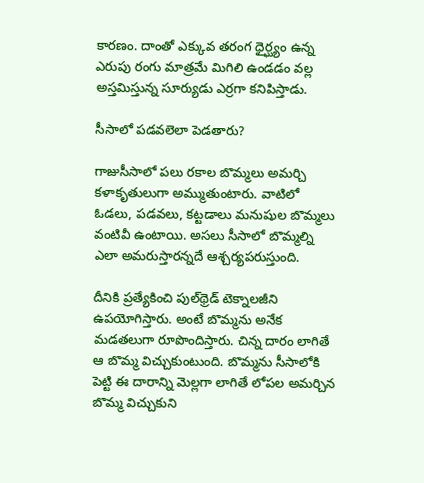కారణం. దాంతో ఎక్కువ తరంగ ధైర్ఘ్యం ఉన్న ఎరుపు రంగు మాత్రమే మిగిలి ఉండడం వల్ల అస్తమిస్తున్న సూర్యుడు ఎర్రగా కనిపిస్తాడు.

సీసాలో పడవలెలా పెడతారు?

గాజుసీసాలో పలు రకాల బొమ్మలు అమర్చి కళాకృతులుగా అమ్ముతుంటారు. వాటిలో ఓడలు, పడవలు, కట్టడాలు మనుషుల బొమ్మలు వంటివీ ఉంటాయి. అసలు సీసాలో బొమ్మల్ని ఎలా అమరుస్తారన్నదే ఆశ్చర్యపరుస్తుంది.

దీనికి ప్రత్యేకించి పుల్‌థ్రెడ్ టెక్నాలజీని ఉపయోగిస్తారు. అంటే బొమ్మను అనేక మడతలుగా రూపొందిస్తారు. చిన్న దారం లాగితే ఆ బొమ్మ విచ్చుకుంటుంది. బొమ్మను సీసాలోకి పెట్టి ఈ దారాన్ని మెల్లగా లాగితే లోపల అమర్చిన బొమ్మ విచ్చుకుని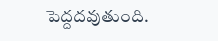పెద్దదవుతుంది.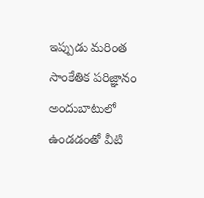ఇప్పుడు మరింత సాంకేతిక పరిజ్ఞానం అందుబాటులో ఉండడంతో వీటి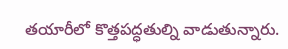తయారీలో కొత్తపద్ధతుల్ని వాడుతున్నారు.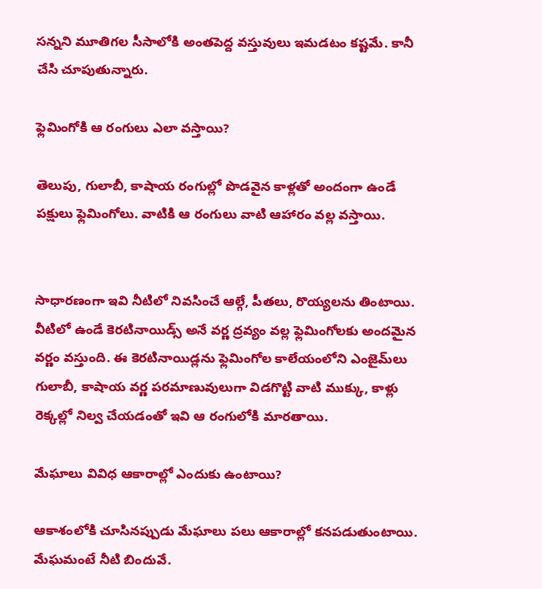సన్నని మూతిగల సీసాలోకి అంతపెద్ద వస్తువులు ఇమడటం కష్టమే. కానీ చేసి చూపుతున్నారు.

ఫ్లెమింగోకి ఆ రంగులు ఎలా వస్తాయి?

తెలుపు, గులాబీ, కాషాయ రంగుల్లో పొడవైన కాళ్లతో అందంగా ఉండే పక్షులు ఫ్లెమింగోలు. వాటికి ఆ రంగులు వాటి ఆహారం వల్ల వస్తాయి.


సాధారణంగా ఇవి నీటిలో నివసించే ఆల్గే, పీతలు, రొయ్యలను తింటాయి. వీటిలో ఉండే కెరటినాయిడ్స్ అనే వర్ణ ద్రవ్యం వల్ల ఫ్లెమింగోలకు అందమైన వర్ణం వస్తుంది. ఈ కెరటినాయిడ్లను ఫ్లెమింగోల కాలేయంలోని ఎంజైమ్‌లు గులాబీ, కాషాయ వర్ణ పరమాణువులుగా విడగొట్టి వాటి ముక్కు, కాళ్లు రెక్కల్లో నిల్వ చేయడంతో ఇవి ఆ రంగులోకి మారతాయి.

మేఘాలు వివిధ ఆకారాల్లో ఎందుకు ఉంటాయి?

ఆకాశంలోకి చూసినప్పుడు మేఘాలు పలు ఆకారాల్లో కనపడుతుంటాయి. మేఘమంటే నీటి బిందువే.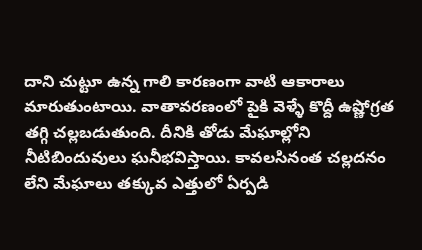దాని చుట్టూ ఉన్న గాలి కారణంగా వాటి ఆకారాలు మారుతుంటాయి. వాతావరణంలో పైకి వెళ్ళే కొద్దీ ఉష్ణోగ్రత తగ్గి చల్లబడుతుంది. దీనికి తోడు మేఘాల్లోని నీటిబిందువులు ఘనీభవిస్తాయి. కావలసినంత చల్లదనం లేని మేఘాలు తక్కువ ఎత్తులో ఏర్పడి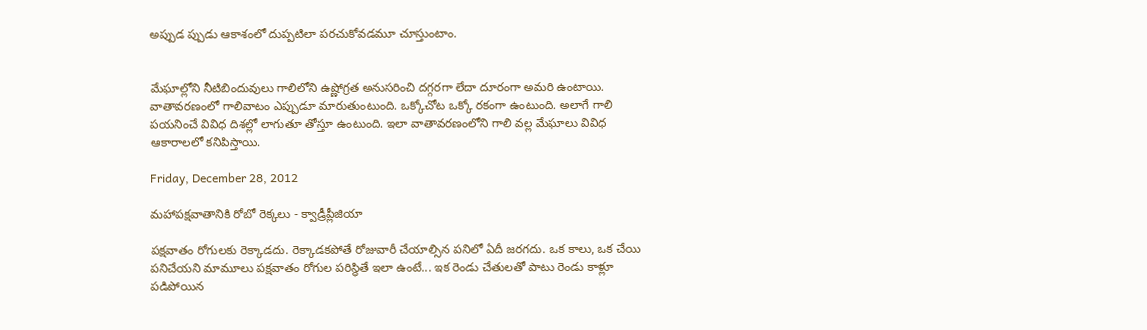అప్పుడ ప్పుడు ఆకాశంలో దుప్పటిలా పరచుకోవడమూ చూస్తుంటాం.


మేఘాల్లోని నీటిబిందువులు గాలిలోని ఉష్ణోగ్రత అనుసరించి దగ్గరగా లేదా దూరంగా అమరి ఉంటాయి. వాతావరణంలో గాలివాటం ఎప్పుడూ మారుతుంటుంది. ఒక్కోచోట ఒక్కో రకంగా ఉంటుంది. అలాగే గాలి పయనించే వివిధ దిశల్లో లాగుతూ తోస్తూ ఉంటుంది. ఇలా వాతావరణంలోని గాలి వల్ల మేఘాలు వివిధ ఆకారాలలో కనిపిస్తాయి.

Friday, December 28, 2012

మహాపక్షవాతానికి రోబో రెక్కలు - క్వాడ్రీప్లీజియా

పక్షవాతం రోగులకు రెక్కాడదు. రెక్కాడకపోతే రోజువారీ చేయాల్సిన పనిలో ఏదీ జరగదు. ఒక కాలు, ఒక చేయి పనిచేయని మామూలు పక్షవాతం రోగుల పరిస్థితే ఇలా ఉంటే... ఇక రెండు చేతులతో పాటు రెండు కాళ్లూ పడిపోయిన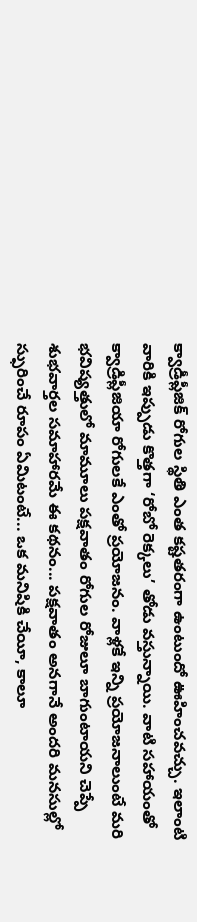క్వాడ్రీప్లీజిక్ రోగుల స్థితి ఎంత కష్టతరంగా ఉంటుందో ఊహించవచ్చు. ఇలాంటి వారికి ఇప్పుడు కొత్తగా ‘రోబో రెక్కలు’ తోడు వస్తున్నాయి. వాటి సహాయంతో క్వాడ్రిప్లీజియా రోగులకే ఎంతో ప్రయోజనం. వాళ్లకే ఇన్ని ప్రయోజనాలుంటే మరి భవిష్యత్తులో మామూలు పక్షవాతం రోగుల రోజులూ బాగుంటాయని చెప్పే శుభవార్తల సమాహారమే ఈ కథనం... పక్షవాతం అనగానే అందరి మనసుల్లో స్ఫురించే రూపం ఏమిటంటే... ఒక మనిషికి చేయీ, కాలూ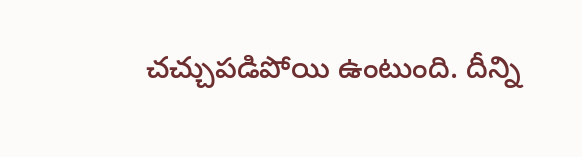చచ్చుపడిపోయి ఉంటుంది. దీన్ని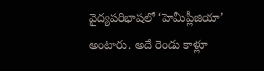వైద్యపరిభాషలో ‘హెమీప్లీజియా’ అంటారు. అదే రెండు కాళ్లూ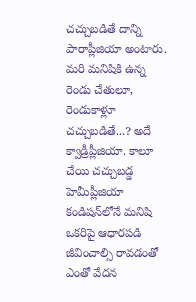చచ్చుబడితే దాన్ని పారాప్లీజియా అంటారు. మరి మనిషికి ఉన్న రెండు చేతులూ, రెండుకాళ్లూ చచ్చుబడితే...? అదే క్వాడ్రీప్లీజియా. కాలూ చేయి చచ్చుబడ్డ హెమీప్లీజియా కండిషన్‌లోనే మనిషి ఒకరిపై ఆధారపడి జీవించాల్సి రావడంతో ఎంతో వేదన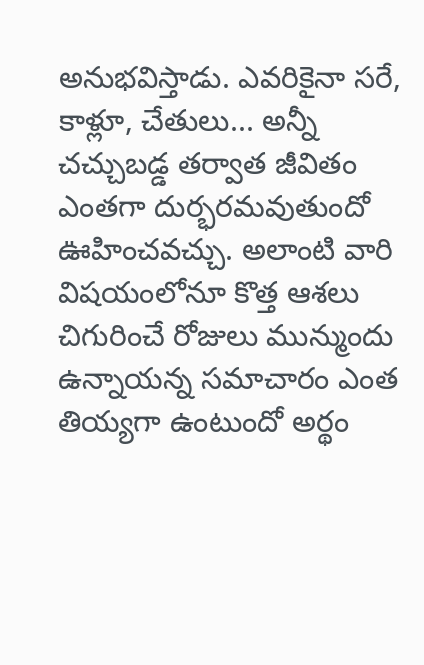అనుభవిస్తాడు. ఎవరికైనా సరే, కాళ్లూ, చేతులు... అన్నీ చచ్చుబడ్డ తర్వాత జీవితం ఎంతగా దుర్భరమవుతుందో ఊహించవచ్చు. అలాంటి వారి విషయంలోనూ కొత్త ఆశలు చిగురించే రోజులు మున్ముందు ఉన్నాయన్న సమాచారం ఎంత తియ్యగా ఉంటుందో అర్థం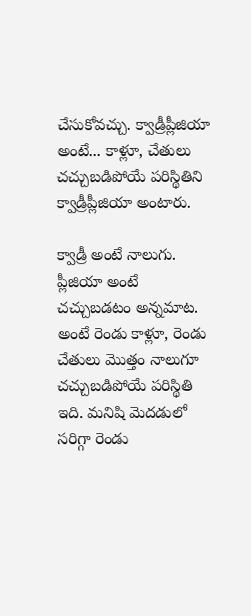చేసుకోవచ్చు. క్వాడ్రీప్లీజియా అంటే... కాళ్లూ, చేతులు చచ్చుబడిపోయే పరిస్థితిని క్వాడ్రీప్లీజియా అంటారు.

క్వాడ్రీ అంటే నాలుగు. ప్లీజియా అంటే చచ్చుబడటం అన్నమాట. అంటే రెండు కాళ్లూ, రెండు చేతులు మొత్తం నాలుగూ చచ్చుబడిపోయే పరిస్థితి ఇది. మనిషి మెదడులో సరిగ్గా రెండు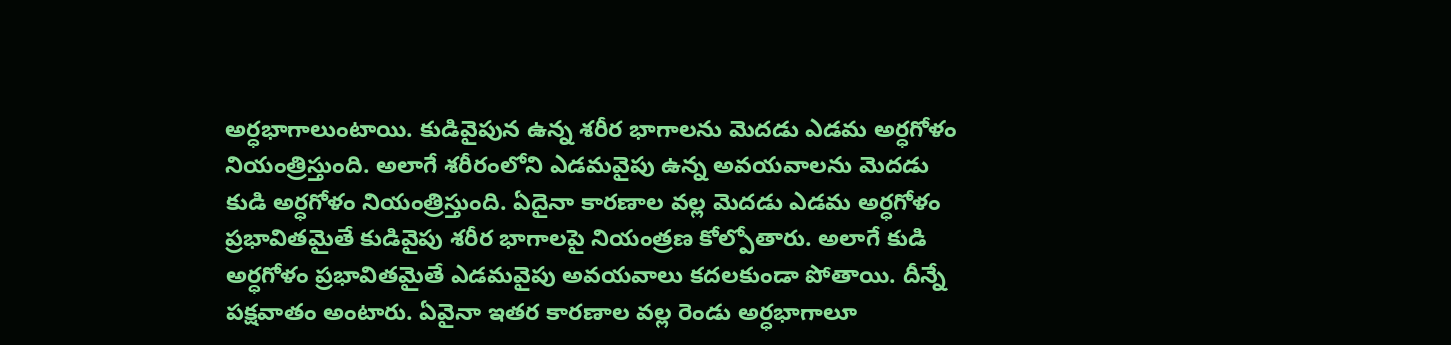అర్ధభాగాలుంటాయి. కుడివైపున ఉన్న శరీర భాగాలను మెదడు ఎడమ అర్ధగోళం నియంత్రిస్తుంది. అలాగే శరీరంలోని ఎడమవైపు ఉన్న అవయవాలను మెదడు కుడి అర్ధగోళం నియంత్రిస్తుంది. ఏదైనా కారణాల వల్ల మెదడు ఎడమ అర్ధగోళం ప్రభావితమైతే కుడివైపు శరీర భాగాలపై నియంత్రణ కోల్పోతారు. అలాగే కుడి అర్ధగోళం ప్రభావితమైతే ఎడమవైపు అవయవాలు కదలకుండా పోతాయి. దీన్నే పక్షవాతం అంటారు. ఏవైనా ఇతర కారణాల వల్ల రెండు అర్ధభాగాలూ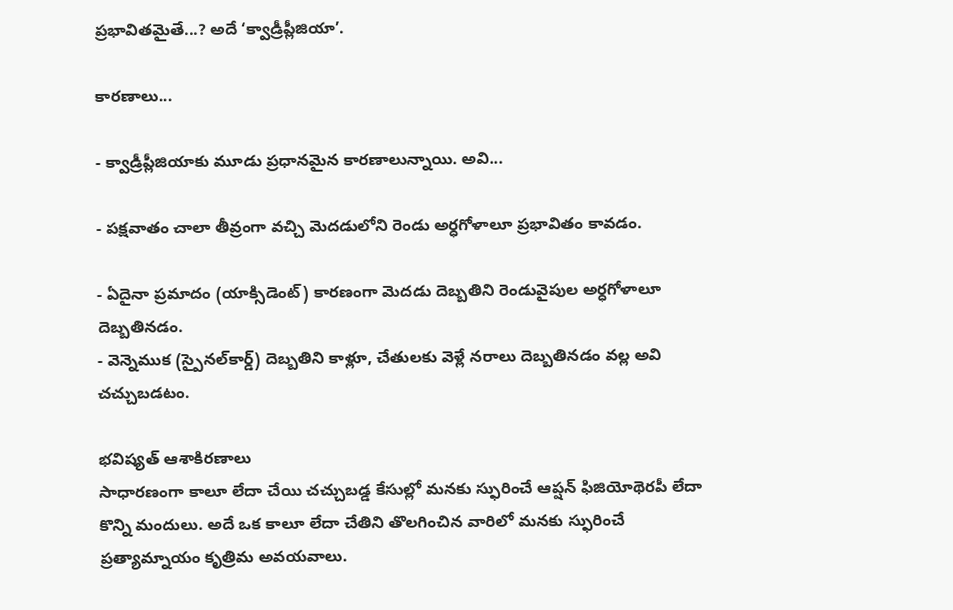ప్రభావితమైతే...? అదే ‘క్వాడ్రీప్లీజియా’.

కారణాలు...

- క్వాడ్రీప్లీజియాకు మూడు ప్రధానమైన కారణాలున్నాయి. అవి...

- పక్షవాతం చాలా తీవ్రంగా వచ్చి మెదడులోని రెండు అర్ధగోళాలూ ప్రభావితం కావడం.

- ఏదైనా ప్రమాదం (యాక్సిడెంట్) కారణంగా మెదడు దెబ్బతిని రెండువైపుల అర్ధగోళాలూ దెబ్బతినడం.
- వెన్నెముక (స్పైనల్‌కార్డ్) దెబ్బతిని కాళ్లూ, చేతులకు వెళ్లే నరాలు దెబ్బతినడం వల్ల అవి చచ్చుబడటం.

భవిష్యత్ ఆశాకిరణాలు
సాధారణంగా కాలూ లేదా చేయి చచ్చుబడ్డ కేసుల్లో మనకు స్ఫురించే ఆప్షన్ ఫిజియోథెరపీ లేదా కొన్ని మందులు. అదే ఒక కాలూ లేదా చేతిని తొలగించిన వారిలో మనకు స్ఫురించే ప్రత్యామ్నాయం కృత్రిమ అవయవాలు.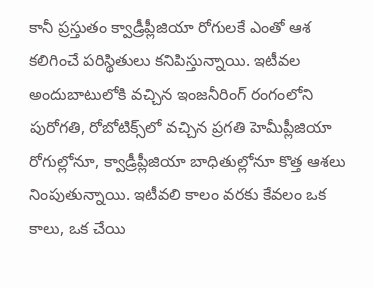కానీ ప్రస్తుతం క్వాడ్రీప్లీజియా రోగులకే ఎంతో ఆశ కలిగించే పరిస్థితులు కనిపిస్తున్నాయి. ఇటీవల అందుబాటులోకి వచ్చిన ఇంజనీరింగ్ రంగంలోని పురోగతి, రోబోటిక్స్‌లో వచ్చిన ప్రగతి హెమీప్లీజియా రోగుల్లోనూ, క్వాడ్రీప్లీజియా బాధితుల్లోనూ కొత్త ఆశలు నింపుతున్నాయి. ఇటీవలి కాలం వరకు కేవలం ఒక కాలు, ఒక చేయి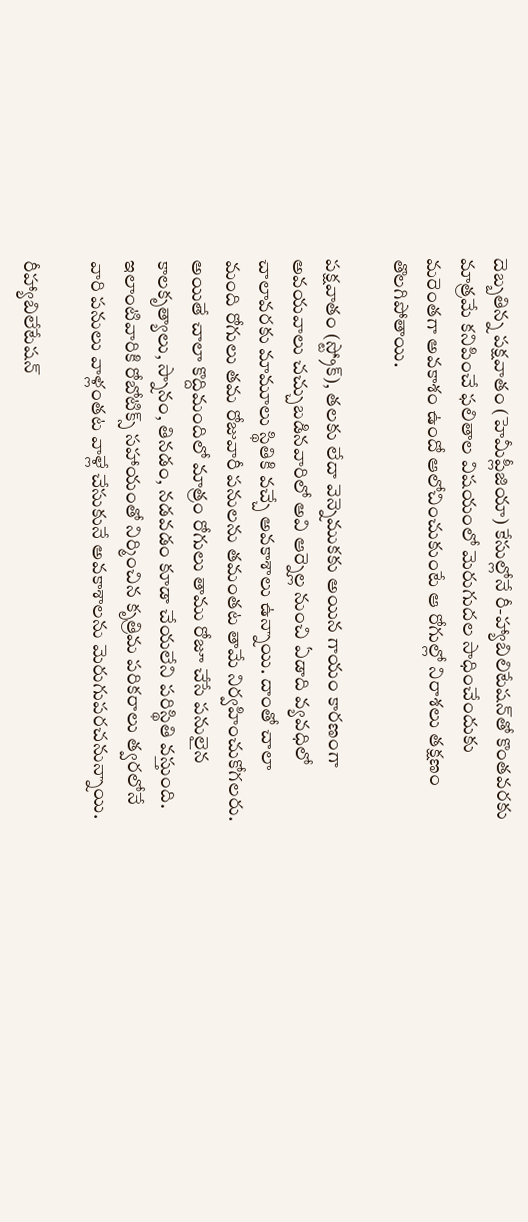దెబ్బతిన్న పక్షవాతం (హెమీప్లీజియా) కేసుల్లోనే రీ-హ్యాబిలిటేషన్‌తో కొంతవరకు మాత్రమే కనిపించే ఫలితాల విషయంలో మెరుగుదల సాధించేందుకు మరెంతగా అవకాశం ఉందో ఆలోచించుకుంటే ఆ రోగుల్లో నిరాశలు తక్షణం తొలగిపోతాయి.

పక్షవాతం (స్ట్రోక్), తలకు లేదా వెన్నెముకకు అయిన గాయం కారణంగా అవయవాలు చచ్చుబడినవారిలో అవి ఆర్నెల్ల నుంచి ఏడాది వ్యవధిలో చాలావరకు మామూలు స్థితికి వచ్చే అవకాశాలు ఉన్నాయి. దాంతో చాలా మంది రోగులు తమ రోజువారీ పనులను తమంతట తామే నిర్వహించుకోగలరు. అయితే చాలా కొద్దిమందిలో మాత్రం రోగులు తాము రోజూ చేసే పనులైన కాలకృత్యాలు, స్నానం, తినడం, నడవడం కూడా చేయలేని పరిస్థితి వస్తుంది. ఇలాంటివారికి రోబోటిక్స్ సహాయంతో నిర్మించిన కృత్రిమ పరికరాలు త్వరలోనే వారి పనులు వాళ్లంతట వాళ్లే చేసుకునే అవకాశాలను మెరుగుపరచనున్నాయి.

రీహ్యాబిలేటేషన్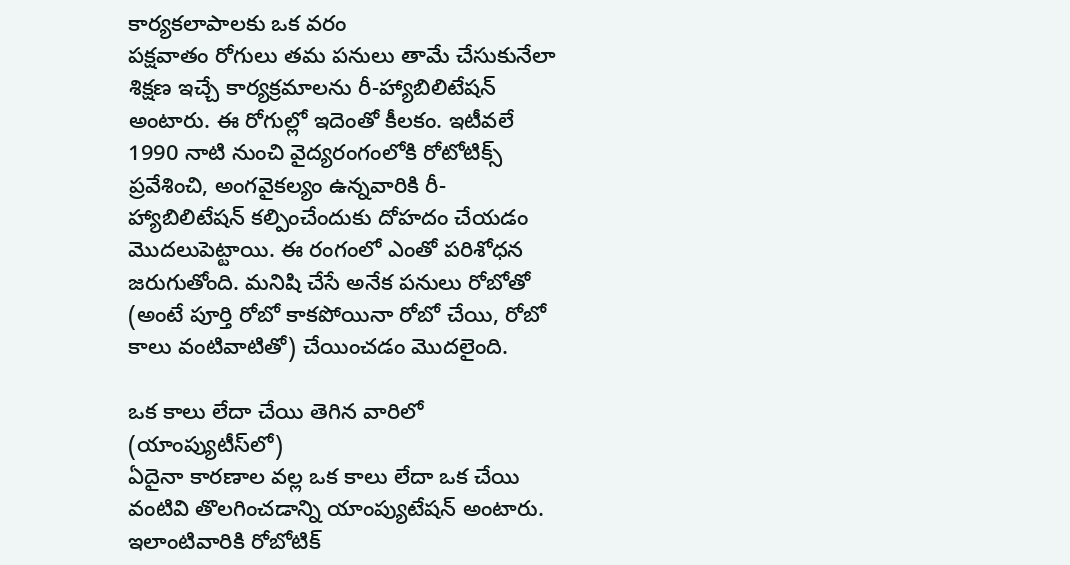కార్యకలాపాలకు ఒక వరం
పక్షవాతం రోగులు తమ పనులు తామే చేసుకునేలా శిక్షణ ఇచ్చే కార్యక్రమాలను రీ-హ్యాబిలిటేషన్ అంటారు. ఈ రోగుల్లో ఇదెంతో కీలకం. ఇటీవలే 1990 నాటి నుంచి వైద్యరంగంలోకి రోటోటిక్స్ ప్రవేశించి, అంగవైకల్యం ఉన్నవారికి రీ-హ్యాబిలిటేషన్ కల్పించేందుకు దోహదం చేయడం మొదలుపెట్టాయి. ఈ రంగంలో ఎంతో పరిశోధన జరుగుతోంది. మనిషి చేసే అనేక పనులు రోబోతో (అంటే పూర్తి రోబో కాకపోయినా రోబో చేయి, రోబో కాలు వంటివాటితో) చేయించడం మొదలైంది.

ఒక కాలు లేదా చేయి తెగిన వారిలో (యాంప్యుటీస్‌లో)
ఏదైనా కారణాల వల్ల ఒక కాలు లేదా ఒక చేయి వంటివి తొలగించడాన్ని యాంప్యుటేషన్ అంటారు. ఇలాంటివారికి రోబోటిక్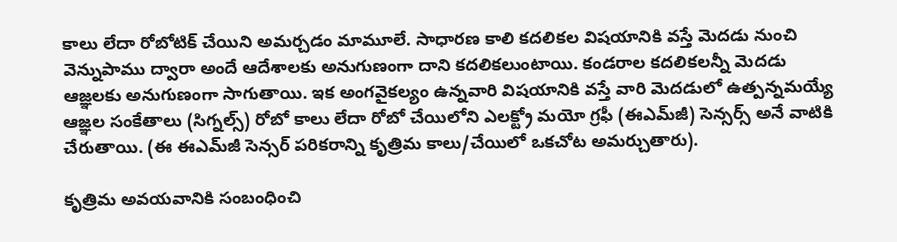కాలు లేదా రోబోటిక్ చేయిని అమర్చడం మామూలే. సాధారణ కాలి కదలికల విషయానికి వస్తే మెదడు నుంచి వెన్నుపాము ద్వారా అందే ఆదేశాలకు అనుగుణంగా దాని కదలికలుంటాయి. కండరాల కదలికలన్నీ మెదడు ఆజ్ఞలకు అనుగుణంగా సాగుతాయి. ఇక అంగవైకల్యం ఉన్నవారి విషయానికి వస్తే వారి మెదడులో ఉత్పన్నమయ్యే ఆజ్ఞల సంకేతాలు (సిగ్నల్స్) రోబో కాలు లేదా రోబో చేయిలోని ఎలక్ట్రో మయో గ్రఫీ (ఈఎమ్‌జీ) సెన్సర్స్ అనే వాటికి చేరుతాయి. (ఈ ఈఎమ్‌జీ సెన్సర్ పరికరాన్ని కృత్రిమ కాలు/చేయిలో ఒకచోట అమర్చుతారు).

కృత్రిమ అవయవానికి సంబంధించి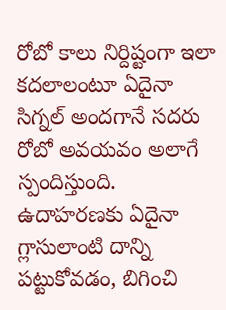రోబో కాలు నిర్దిష్టంగా ఇలా కదలాలంటూ ఏదైనా సిగ్నల్ అందగానే సదరు రోబో అవయవం అలాగే స్పందిస్తుంది. ఉదాహరణకు ఏదైనా గ్లాసులాంటి దాన్ని పట్టుకోవడం, బిగించి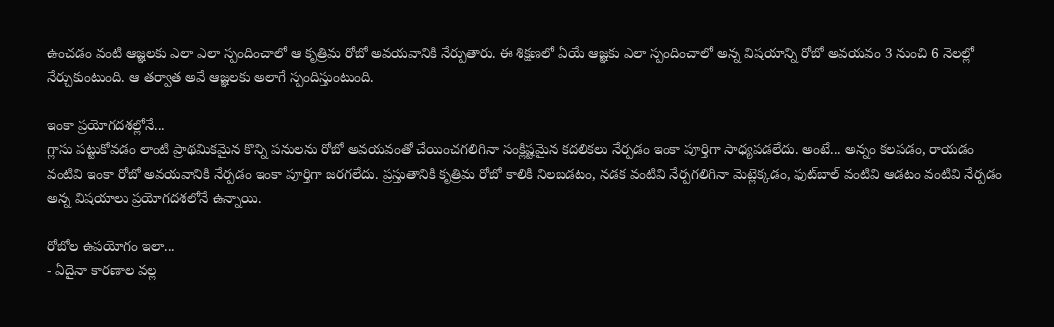ఉంచడం వంటి ఆజ్ఞలకు ఎలా ఎలా స్పందించాలో ఆ కృత్రిమ రోబో అవయవానికి నేర్పుతారు. ఈ శిక్షణలో ఏయే ఆజ్ఞకు ఎలా స్పందించాలో అన్న విషయాన్ని రోబో అవయవం 3 నుంచి 6 నెలల్లో నేర్చుకుంటుంది. ఆ తర్వాత అవే ఆజ్ఞలకు అలాగే స్పందిస్తుంటుంది.

ఇంకా ప్రయోగదశల్లోనే...
గ్లాసు పట్టుకోవడం లాంటి ప్రాథమికమైన కొన్ని పనులను రోబో అవయవంతో చేయించగలిగినా సంక్లిష్టమైన కదలికలు నేర్పడం ఇంకా పూర్తిగా సాధ్యపడలేదు. అంటే... అన్నం కలపడం, రాయడం వంటివి ఇంకా రోబో అవయవానికి నేర్పడం ఇంకా పూర్తిగా జరగలేదు. ప్రస్తుతానికి కృత్రిమ రోబో కాలికి నిలబడటం, నడక వంటివి నేర్పగలిగినా మెట్లెక్కడం, ఫుట్‌బాల్ వంటివి ఆడటం వంటివి నేర్పడం అన్న విషయాలు ప్రయోగదశలోనే ఉన్నాయి.

రోబోల ఉపయోగం ఇలా...
- ఏదైనా కారణాల వల్ల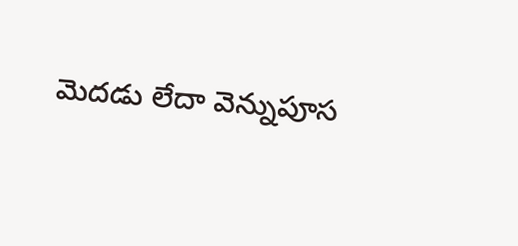మెదడు లేదా వెన్నుపూస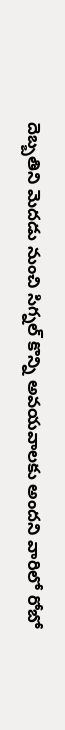దెబ్బతిని మెదడు నుంచి సిగ్నల్ కొన్ని అవయవాలకు అందని వారిలో రోబో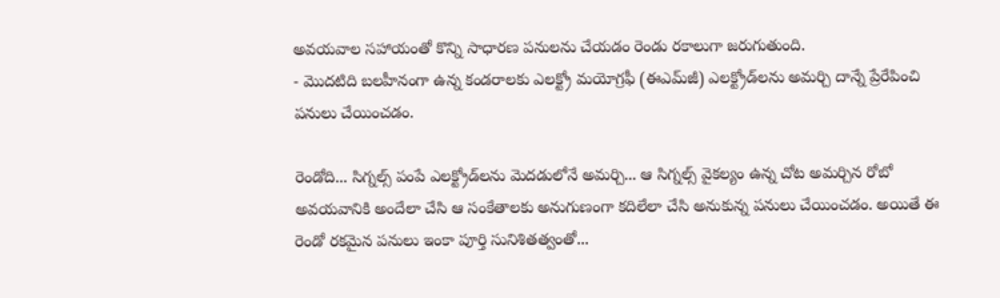అవయవాల సహాయంతో కొన్ని సాధారణ పనులను చేయడం రెండు రకాలుగా జరుగుతుంది.
- మొదటిది బలహీనంగా ఉన్న కండరాలకు ఎలక్ట్రో మయోగ్రఫీ (ఈఎమ్‌జీ) ఎలక్ట్రోడ్‌లను అమర్చి దాన్నే ప్రేరేపించి పనులు చేయించడం.

రెండోది... సిగ్నల్స్ పంపే ఎలక్ట్రోడ్‌లను మెదడులోనే అమర్చి... ఆ సిగ్నల్స్ వైకల్యం ఉన్న చోట అమర్చిన రోబో అవయవానికి అందేలా చేసి ఆ సంకేతాలకు అనుగుణంగా కదిలేలా చేసి అనుకున్న పనులు చేయించడం. అయితే ఈ రెండో రకమైన పనులు ఇంకా పూర్తి సునిశితత్వంతో...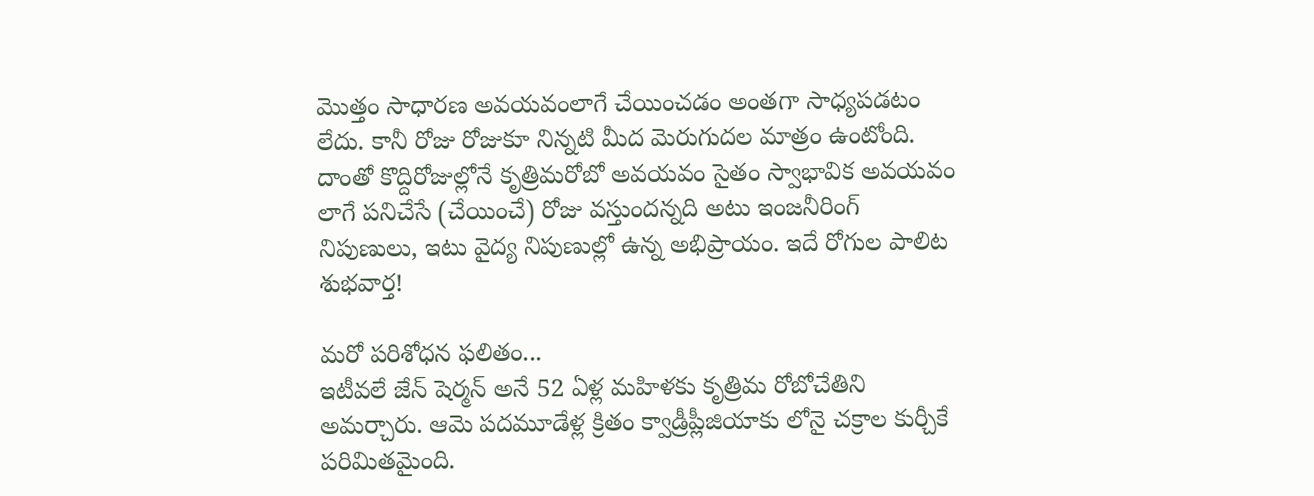మొత్తం సాధారణ అవయవంలాగే చేయించడం అంతగా సాధ్యపడటం లేదు. కానీ రోజు రోజుకూ నిన్నటి మీద మెరుగుదల మాత్రం ఉంటోంది. దాంతో కొద్దిరోజుల్లోనే కృత్రిమరోబో అవయవం సైతం స్వాభావిక అవయవం లాగే పనిచేసే (చేయించే) రోజు వస్తుందన్నది అటు ఇంజనీరింగ్ నిపుణులు, ఇటు వైద్య నిపుణుల్లో ఉన్న అభిప్రాయం. ఇదే రోగుల పాలిట శుభవార్త!

మరో పరిశోధన ఫలితం...
ఇటీవలే జేన్ షెర్మన్ అనే 52 ఏళ్ల మహిళకు కృత్రిమ రోబోచేతిని అమర్చారు. ఆమె పదమూడేళ్ల క్రితం క్వాడ్రీప్లీజియాకు లోనై చక్రాల కుర్చీకే పరిమితమైంది.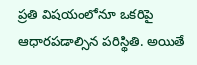ప్రతి విషయంలోనూ ఒకరిపై ఆధారపడాల్సిన పరిస్థితి. అయితే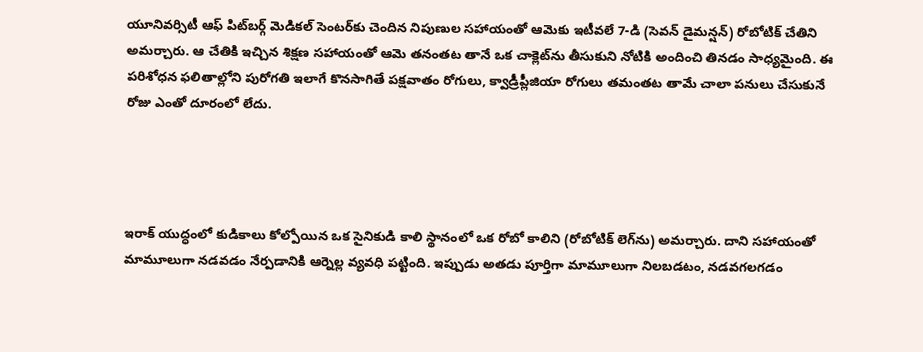యూనివర్సిటీ ఆఫ్ పిట్‌బర్గ్ మెడికల్ సెంటర్‌కు చెందిన నిపుణుల సహాయంతో ఆమెకు ఇటీవలే 7-డి (సెవన్ డైమన్షన్) రోబోటిక్ చేతిని అమర్చారు. ఆ చేతికి ఇచ్చిన శిక్షణ సహాయంతో ఆమె తనంతట తానే ఒక చాక్లెట్‌ను తీసుకుని నోటికి అందించి తినడం సాధ్యమైంది. ఈ పరిశోధన ఫలితాల్లోని పురోగతి ఇలాగే కొనసాగితే పక్షవాతం రోగులు, క్వాడ్రీప్లీజియా రోగులు తమంతట తామే చాలా పనులు చేసుకునే రోజు ఎంతో దూరంలో లేదు.




ఇరాక్ యుద్ధంలో కుడికాలు కోల్పోయిన ఒక సైనికుడి కాలి స్థానంలో ఒక రోబో కాలిని (రోబోటిక్ లెగ్‌ను) అమర్చారు. దాని సహాయంతో మామూలుగా నడవడం నేర్పడానికి ఆర్నెల్ల వ్యవధి పట్టింది. ఇప్పుడు అతడు పూర్తిగా మామూలుగా నిలబడటం, నడవగలగడం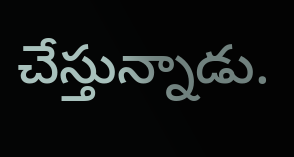చేస్తున్నాడు.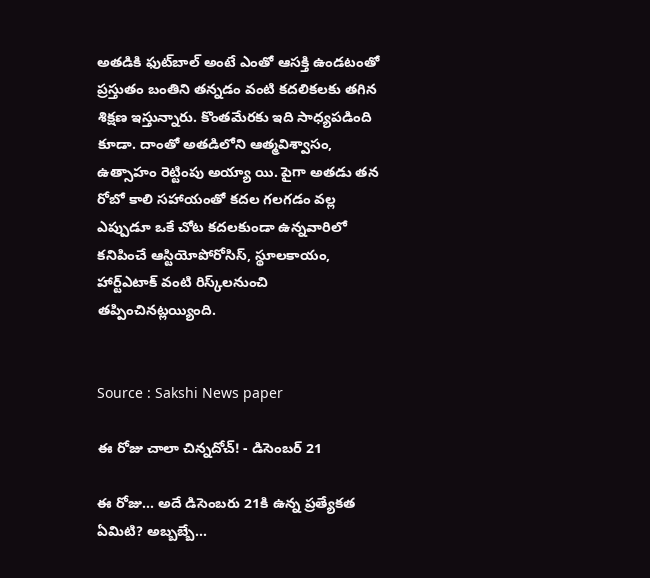అతడికి ఫుట్‌బాల్ అంటే ఎంతో ఆసక్తి ఉండటంతో ప్రస్తుతం బంతిని తన్నడం వంటి కదలికలకు తగిన శిక్షణ ఇస్తున్నారు. కొంతమేరకు ఇది సాధ్యపడింది కూడా. దాంతో అతడిలోని ఆత్మవిశ్వాసం, ఉత్సాహం రెట్టింపు అయ్యా యి. పైగా అతడు తన రోబో కాలి సహాయంతో కదల గలగడం వల్ల ఎప్పుడూ ఒకే చోట కదలకుండా ఉన్నవారిలో కనిపించే ఆస్టియోపోరోసిస్, స్థూలకాయం, హార్ట్‌ఎటాక్ వంటి రిస్క్‌లనుంచి తప్పించినట్లయ్యింది.


Source : Sakshi News paper

ఈ రోజు చాలా చిన్నదోచ్! - డిసెంబర్ 21

ఈ రోజు... అదే డిసెంబరు 21కి ఉన్న ప్రత్యేకత ఏమిటి? అబ్బబ్బే...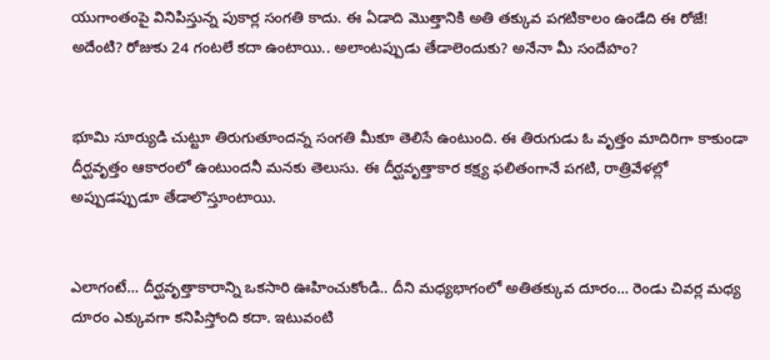యుగాంతంపై వినిపిస్తున్న పుకార్ల సంగతి కాదు. ఈ ఏడాది మొత్తానికి అతి తక్కువ పగటికాలం ఉండేది ఈ రోజే! అదేంటి? రోజుకు 24 గంటలే కదా ఉంటాయి.. అలాంటప్పుడు తేడాలెందుకు? అనేనా మీ సందేహం?


భూమి సూర్యుడి చుట్టూ తిరుగుతూందన్న సంగతి మీకూ తెలిసే ఉంటుంది. ఈ తిరుగుడు ఓ వృత్తం మాదిరిగా కాకుండా దీర్ఘవృత్తం ఆకారంలో ఉంటుందనీ మనకు తెలుసు. ఈ దీర్ఘవృత్తాకార కక్ష్య ఫలితంగానే పగటి, రాత్రివేళల్లో అప్పుడప్పుడూ తేడాలొస్తూంటాయి.


ఎలాగంటే... దీర్ఘవృత్తాకారాన్ని ఒకసారి ఊహించుకోండి.. దీని మధ్యభాగంలో అతితక్కువ దూరం... రెండు చివర్ల మధ్య దూరం ఎక్కువగా కనిపిస్తోంది కదా. ఇటువంటి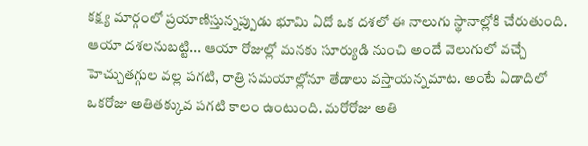కక్ష్య మార్గంలో ప్రయాణిస్తున్నప్పుడు భూమి ఏదో ఒక దశలో ఈ నాలుగు స్థానాల్లోకి చేరుతుంది. ఆయా దశలనుబట్టి... ఆయా రోజుల్లో మనకు సూర్యుడి నుంచి అందే వెలుగులో వచ్చే హెచ్చుతగ్గుల వల్ల పగటి, రాత్రి సమయాల్లోనూ తేడాలు వస్తాయన్నమాట. అంటే ఏడాదిలో ఒకరోజు అతితక్కువ పగటి కాలం ఉంటుంది. మరోరోజు అతి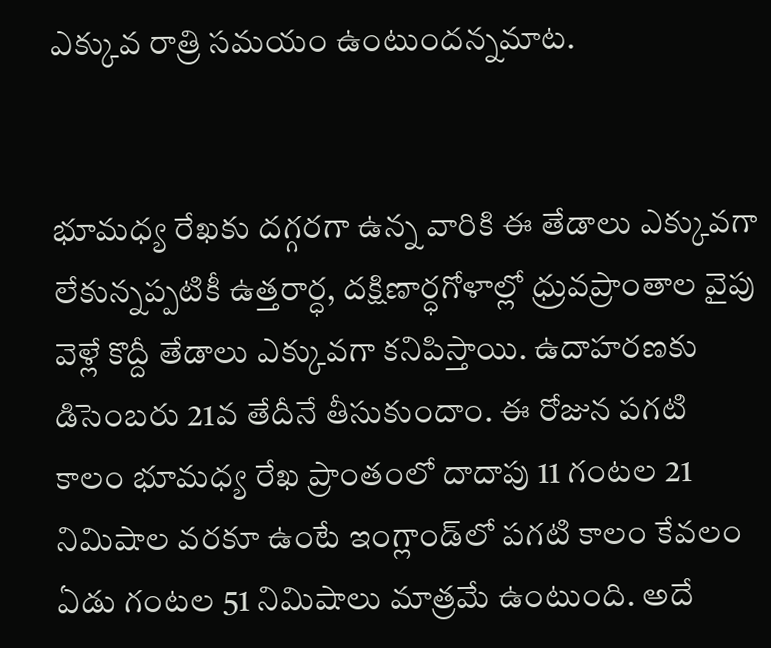ఎక్కువ రాత్రి సమయం ఉంటుందన్నమాట.


భూమధ్య రేఖకు దగ్గరగా ఉన్న వారికి ఈ తేడాలు ఎక్కువగా లేకున్నప్పటికీ ఉత్తరార్ధ, దక్షిణార్ధగోళాల్లో ధ్రువప్రాంతాల వైపు వెళ్లే కొద్దీ తేడాలు ఎక్కువగా కనిపిస్తాయి. ఉదాహరణకు డిసెంబరు 21వ తేదీనే తీసుకుందాం. ఈ రోజున పగటి కాలం భూమధ్య రేఖ ప్రాంతంలో దాదాపు 11 గంటల 21 నిమిషాల వరకూ ఉంటే ఇంగ్లాండ్‌లో పగటి కాలం కేవలం ఏడు గంటల 51 నిమిషాలు మాత్రమే ఉంటుంది. అదే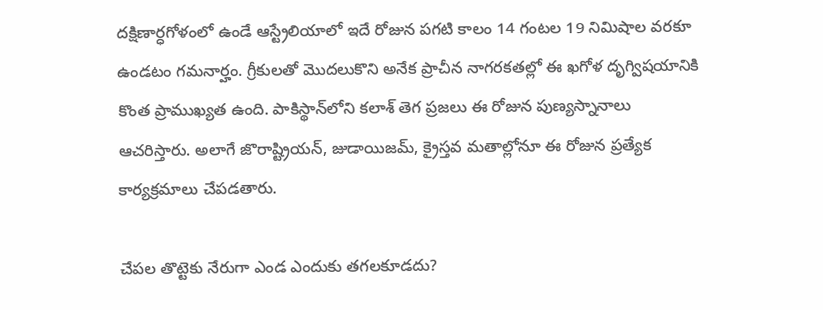దక్షిణార్ధగోళంలో ఉండే ఆస్ట్రేలియాలో ఇదే రోజున పగటి కాలం 14 గంటల 19 నిమిషాల వరకూ ఉండటం గమనార్హం. గ్రీకులతో మొదలుకొని అనేక ప్రాచీన నాగరకతల్లో ఈ ఖగోళ దృగ్విషయానికి కొంత ప్రాముఖ్యత ఉంది. పాకిస్థాన్‌లోని కలాశ్ తెగ ప్రజలు ఈ రోజున పుణ్యస్నానాలు ఆచరిస్తారు. అలాగే జొరాష్ట్రియన్, జుడాయిజమ్, క్రైస్తవ మతాల్లోనూ ఈ రోజున ప్రత్యేక కార్యక్రమాలు చేపడతారు.

చేపల తొట్టెకు నేరుగా ఎండ ఎందుకు తగలకూడదు?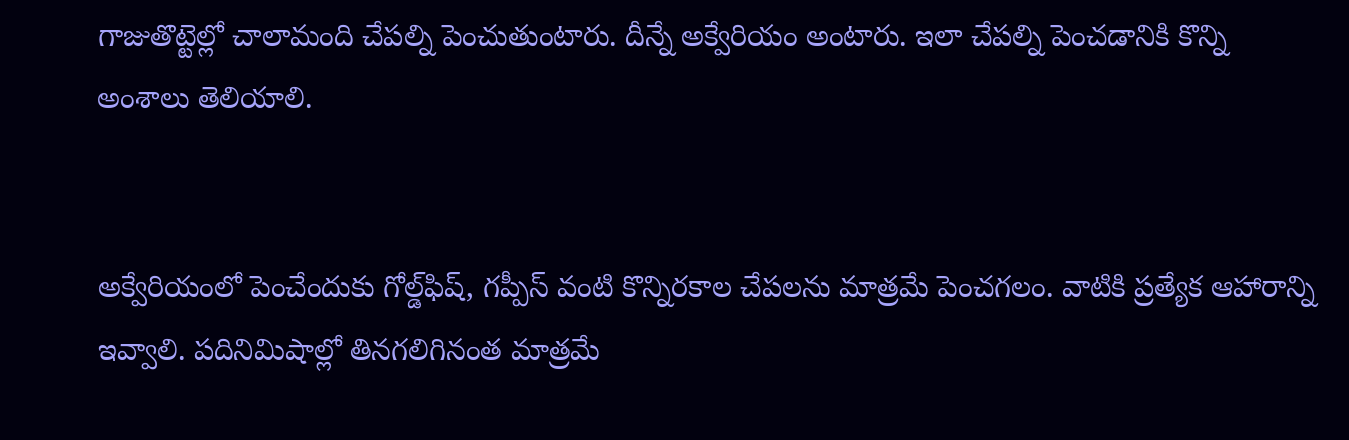గాజుతొట్టెల్లో చాలామంది చేపల్ని పెంచుతుంటారు. దీన్నే అక్వేరియం అంటారు. ఇలా చేపల్ని పెంచడానికి కొన్ని అంశాలు తెలియాలి.


అక్వేరియంలో పెంచేందుకు గోల్డ్‌ఫిష్, గప్పీస్ వంటి కొన్నిరకాల చేపలను మాత్రమే పెంచగలం. వాటికి ప్రత్యేక ఆహారాన్ని ఇవ్వాలి. పదినిమిషాల్లో తినగలిగినంత మాత్రమే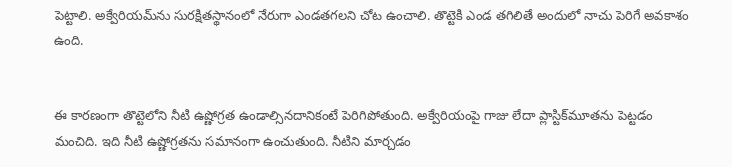పెట్టాలి. అక్వేరియమ్‌ను సురక్షితస్థానంలో నేరుగా ఎండతగలని చోట ఉంచాలి. తొట్టెకి ఎండ తగిలితే అందులో నాచు పెరిగే అవకాశం ఉంది.


ఈ కారణంగా తొట్టెలోని నీటి ఉష్ణోగ్రత ఉండాల్సినదానికంటే పెరిగిపోతుంది. అక్వేరియంపై గాజు లేదా ప్లాస్టిక్‌మూతను పెట్టడం మంచిది. ఇది నీటి ఉష్ణోగ్రతను సమానంగా ఉంచుతుంది. నీటిని మార్చడం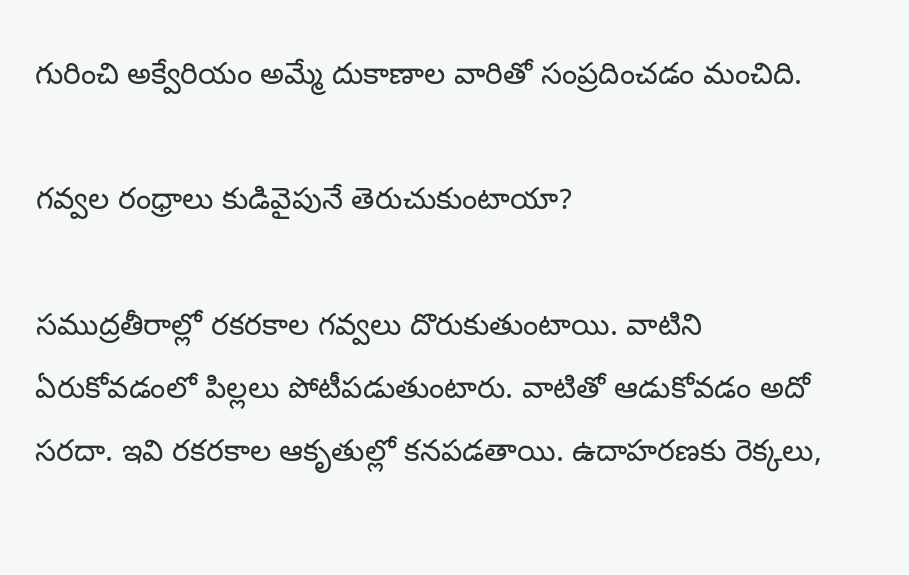గురించి అక్వేరియం అమ్మే దుకాణాల వారితో సంప్రదించడం మంచిది.

గవ్వల రంధ్రాలు కుడివైపునే తెరుచుకుంటాయా?

సముద్రతీరాల్లో రకరకాల గవ్వలు దొరుకుతుంటాయి. వాటిని ఏరుకోవడంలో పిల్లలు పోటీపడుతుంటారు. వాటితో ఆడుకోవడం అదో సరదా. ఇవి రకరకాల ఆకృతుల్లో కనపడతాయి. ఉదాహరణకు రెక్కలు,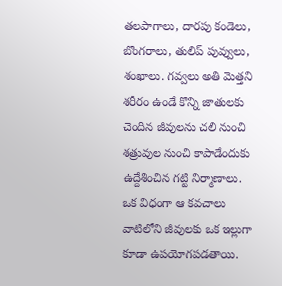తలపాగాలు, దారపు కండెలు, బొంగరాలు, తులిప్ పువ్వులు, శంఖాలు. గవ్వలు అతి మెత్తని శరీరం ఉండే కొన్ని జాతులకు చెందిన జీవులను చలి నుంచి శత్రువుల నుంచి కాపాడేందుకు ఉద్దేశించిన గట్టి నిర్మాణాలు. ఒక విధంగా ఆ కవచాలు వాటిలోని జీవులకు ఒక ఇల్లుగా కూడా ఉపయోగపడతాయి.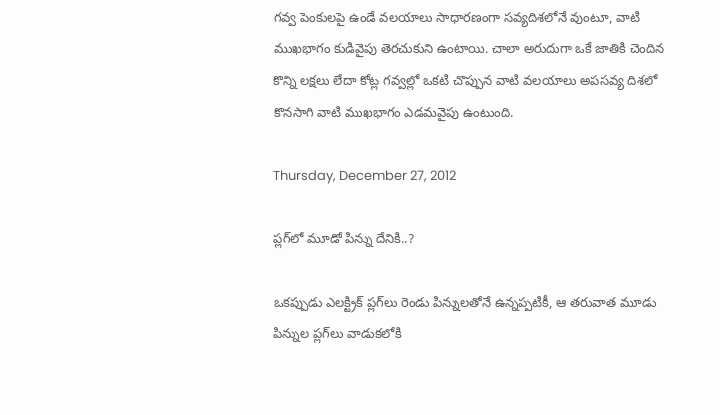గవ్వ పెంకులపై ఉండే వలయాలు సాధారణంగా సవ్యదిశలోనే వుంటూ, వాటి ముఖభాగం కుడివైపు తెరచుకుని ఉంటాయి. చాలా అరుదుగా ఒకే జాతికి చెందిన కొన్ని లక్షలు లేదా కోట్ల గవ్వల్లో ఒకటి చొప్పున వాటి వలయాలు అపసవ్య దిశలో కొనసాగి వాటి ముఖభాగం ఎడమవైపు ఉంటుంది.

Thursday, December 27, 2012

ప్లగ్‌లో మూడో పిన్ను దేనికి..?

ఒకప్పుడు ఎలక్ట్రిక్ ప్లగ్‌లు రెండు పిన్నులతోనే ఉన్నప్పటికీ, ఆ తరువాత మూడు పిన్నుల ప్లగ్‌లు వాడుకలోకి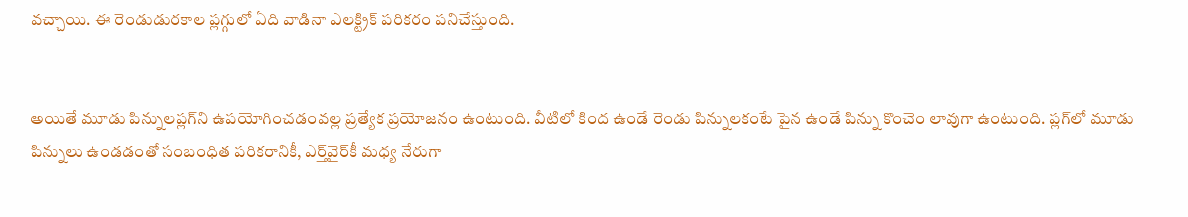వచ్చాయి. ఈ రెండుడురకాల ప్లగ్గులో ఏది వాడినా ఎలక్ట్రిక్ పరికరం పనిచేస్తుంది.


అయితే మూడు పిన్నులప్లగ్‌ని ఉపయోగించడంవల్ల ప్రత్యేక ప్రయోజనం ఉంటుంది. వీటిలో కింద ఉండే రెండు పిన్నులకంటే పైన ఉండే పిన్ను కొంచెం లావుగా ఉంటుంది. ప్లగ్‌లో మూడు పిన్నులు ఉండడంతో సంబంధిత పరికరానికీ, ఎర్త్‌వైర్‌కీ మధ్య నేరుగా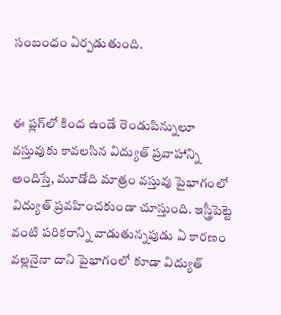సంబంధం ఏర్పడుతుంది.


ఈ ప్లగ్‌లో కింద ఉండే రెండుపిన్నులూ వస్తువుకు కావలసిన విద్యుత్ ప్రవాహాన్ని అందిస్తే, మూడోది మాత్రం వస్తువు పైభాగంలో విద్యుత్ ప్రవహించకుండా చూస్తుంది. ఇస్త్రీపెట్టె వంటి పరికరాన్ని వాడుతున్నపుడు ఏ కారణం వల్లనైనా దాని పైభాగంలో కూడా విద్యుత్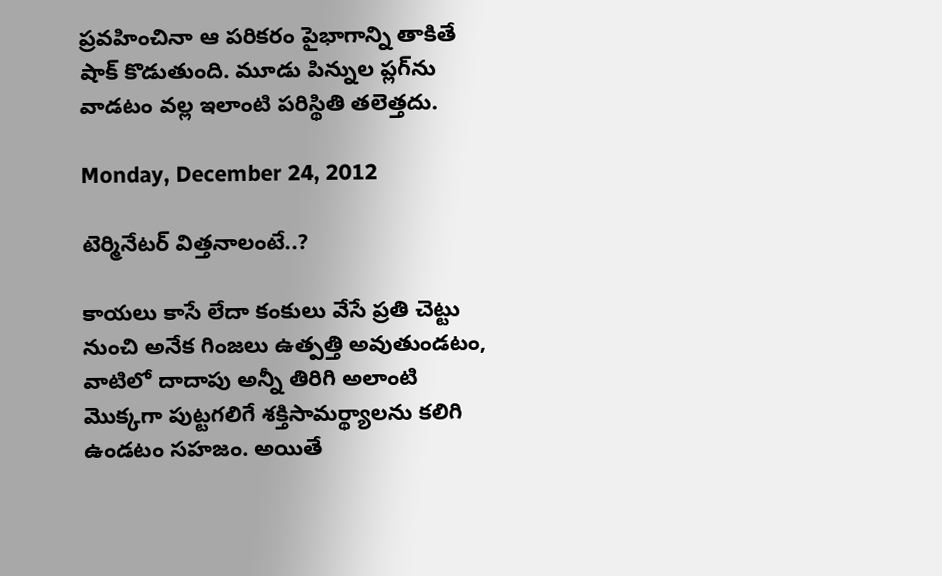ప్రవహించినా ఆ పరికరం పైభాగాన్ని తాకితే షాక్ కొడుతుంది. మూడు పిన్నుల ప్లగ్‌ను వాడటం వల్ల ఇలాంటి పరిస్థితి తలెత్తదు.

Monday, December 24, 2012

టెర్మినేటర్ విత్తనాలంటే..?

కాయలు కాసే లేదా కంకులు వేసే ప్రతి చెట్టు నుంచి అనేక గింజలు ఉత్పత్తి అవుతుండటం, వాటిలో దాదాపు అన్నీ తిరిగి అలాంటి మొక్కగా పుట్టగలిగే శక్తిసామర్థ్యాలను కలిగి ఉండటం సహజం. అయితే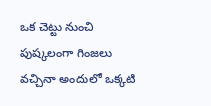ఒక చెట్టు నుంచి పుష్కలంగా గింజలు వచ్చినా అందులో ఒక్కటి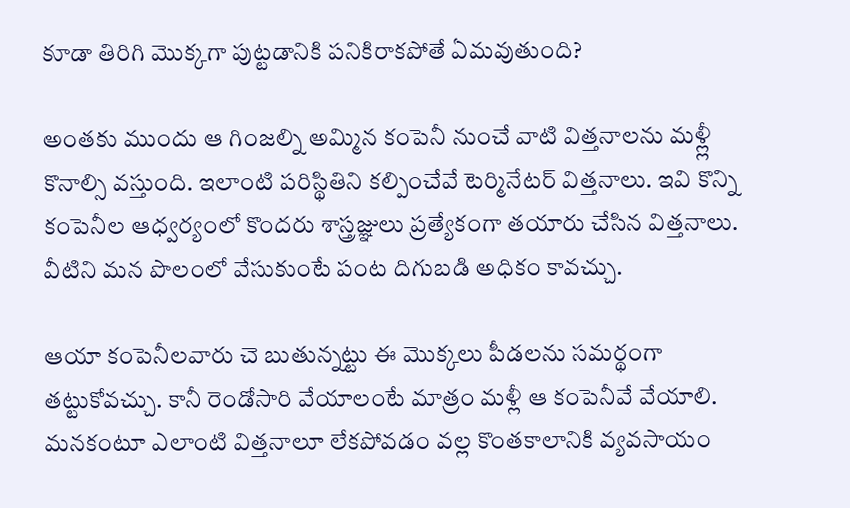కూడా తిరిగి మొక్కగా పుట్టడానికి పనికిరాకపోతే ఏమవుతుంది?

అంతకు ముందు ఆ గింజల్ని అమ్మిన కంపెనీ నుంచే వాటి విత్తనాలను మళ్ల్లీ కొనాల్సి వస్తుంది. ఇలాంటి పరిస్థితిని కల్పించేవే టెర్మినేటర్ విత్తనాలు. ఇవి కొన్ని కంపెనీల ఆధ్వర్యంలో కొందరు శాస్త్రజ్ఞులు ప్రత్యేకంగా తయారు చేసిన విత్తనాలు. వీటిని మన పొలంలో వేసుకుంటే పంట దిగుబడి అధికం కావచ్చు.

ఆయా కంపెనీలవారు చె బుతున్నట్టు ఈ మొక్కలు పీడలను సమర్థంగా తట్టుకోవచ్చు. కానీ రెండోసారి వేయాలంటే మాత్రం మళ్లీ ఆ కంపెనీవే వేయాలి. మనకంటూ ఎలాంటి విత్తనాలూ లేకపోవడం వల్ల కొంతకాలానికి వ్యవసాయం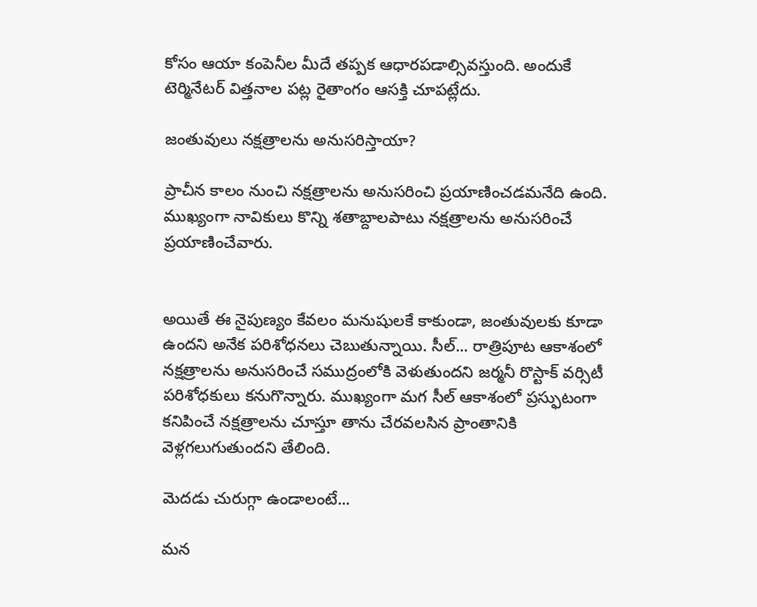కోసం ఆయా కంపెనీల మీదే తప్పక ఆధారపడాల్సివస్తుంది. అందుకే టెర్మినేటర్ విత్తనాల పట్ల రైతాంగం ఆసక్తి చూపట్లేదు.

జంతువులు నక్షత్రాలను అనుసరిస్తాయా?

ప్రాచీన కాలం నుంచి నక్షత్రాలను అనుసరించి ప్రయాణించడమనేది ఉంది. ముఖ్యంగా నావికులు కొన్ని శతాబ్దాలపాటు నక్షత్రాలను అనుసరించే ప్రయాణించేవారు.


అయితే ఈ నైపుణ్యం కేవలం మనుషులకే కాకుండా, జంతువులకు కూడా ఉందని అనేక పరిశోధనలు చెబుతున్నాయి. సీల్... రాత్రిపూట ఆకాశంలో నక్షత్రాలను అనుసరించే సముద్రంలోకి వెళుతుందని జర్మనీ రొస్టాక్ వర్సిటీ పరిశోధకులు కనుగొన్నారు. ముఖ్యంగా మగ సీల్ ఆకాశంలో ప్రస్ఫుటంగా కనిపించే నక్షత్రాలను చూస్తూ తాను చేరవలసిన ప్రాంతానికి వెళ్లగలుగుతుందని తేలింది.

మెదడు చురుగ్గా ఉండాలంటే...

మన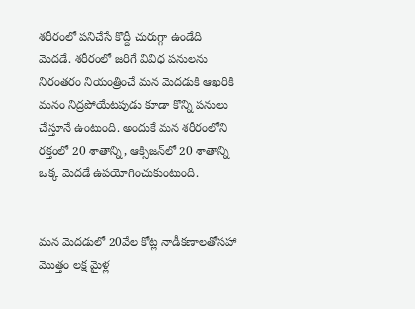శరీరంలో పనిచేసే కొద్దీ చురుగ్గా ఉండేది మెదడే. శరీరంలో జరిగే వివిధ పనులను నిరంతరం నియంత్రించే మన మెదడుకి ఆఖరికి మనం నిద్రపోయేటపుడు కూడా కొన్ని పనులు చేస్తూనే ఉంటుంది. అందుకే మన శరీరంలోని రక్తంలో 20 శాతాన్ని, ఆక్సిజన్‌లో 20 శాతాన్ని ఒక్క మెదడే ఉపయోగించుకుంటుంది.


మన మెదడులో 20వేల కోట్ల నాడీకణాలతోసహా మొత్తం లక్ష మైళ్ల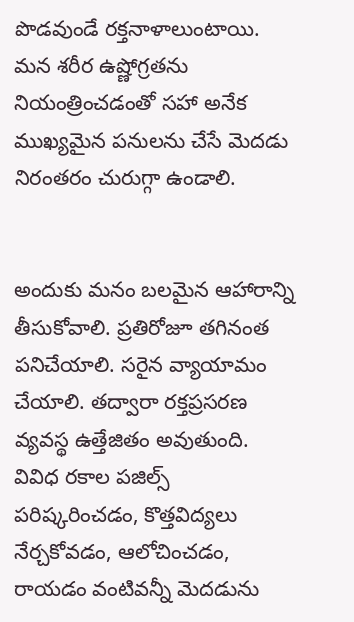పొడవుండే రక్తనాళాలుంటాయి. మన శరీర ఉష్ణోగ్రతను నియంత్రించడంతో సహా అనేక ముఖ్యమైన పనులను చేసే మెదడు నిరంతరం చురుగ్గా ఉండాలి.


అందుకు మనం బలమైన ఆహారాన్ని తీసుకోవాలి. ప్రతిరోజూ తగినంత పనిచేయాలి. సరైన వ్యాయామం చేయాలి. తద్వారా రక్తప్రసరణ వ్యవస్థ ఉత్తేజితం అవుతుంది. వివిధ రకాల పజిల్స్ పరిష్కరించడం, కొత్తవిద్యలు నేర్చకోవడం, ఆలోచించడం, రాయడం వంటివన్నీ మెదడును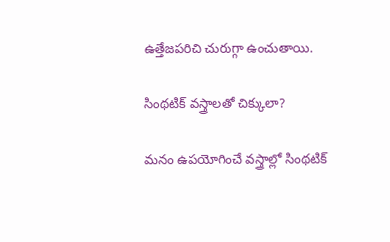ఉత్తేజపరిచి చురుగ్గా ఉంచుతాయి.

సింథటిక్ వస్త్రాలతో చిక్కులా?

మనం ఉపయోగించే వస్త్రాల్లో సింథటిక్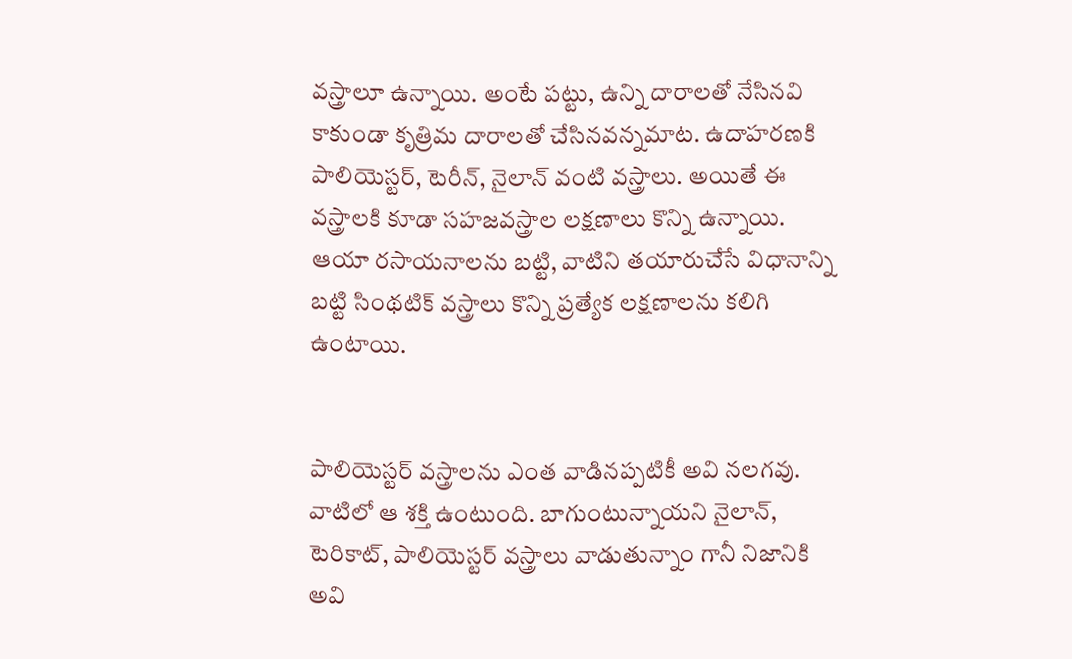వస్త్రాలూ ఉన్నాయి. అంటే పట్టు, ఉన్ని దారాలతో నేసినవి కాకుండా కృత్రిమ దారాలతో చేసినవన్నమాట. ఉదాహరణకి పాలియెస్టర్, టెరీన్, నైలాన్ వంటి వస్త్రాలు. అయితే ఈ వస్త్రాలకి కూడా సహజవస్త్రాల లక్షణాలు కొన్ని ఉన్నాయి. ఆయా రసాయనాలను బట్టి, వాటిని తయారుచేసే విధానాన్ని బట్టి సింథటిక్ వస్త్రాలు కొన్ని ప్రత్యేక లక్షణాలను కలిగి ఉంటాయి.


పాలియెస్టర్ వస్త్రాలను ఎంత వాడినప్పటికీ అవి నలగవు. వాటిలో ఆ శక్తి ఉంటుంది. బాగుంటున్నాయని నైలాన్, టెరికాట్, పాలియెస్టర్ వస్త్రాలు వాడుతున్నాం గానీ నిజానికి అవి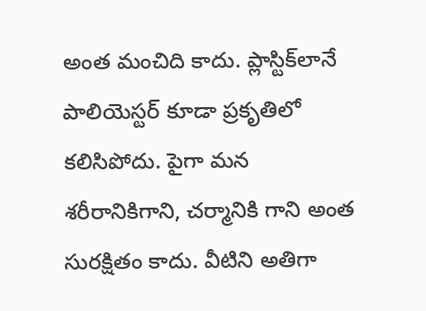అంత మంచిది కాదు. ప్లాస్టిక్‌లానే పాలియెస్టర్ కూడా ప్రకృతిలో కలిసిపోదు. పైగా మన శరీరానికిగాని, చర్మానికి గాని అంత సురక్షితం కాదు. వీటిని అతిగా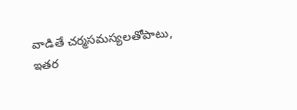వాడితే చర్మసమస్యలతోపాటు, ఇతర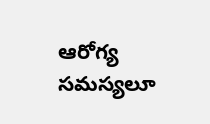ఆరోగ్య సమస్యలూ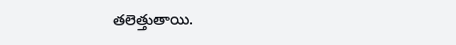తలెత్తుతాయి.